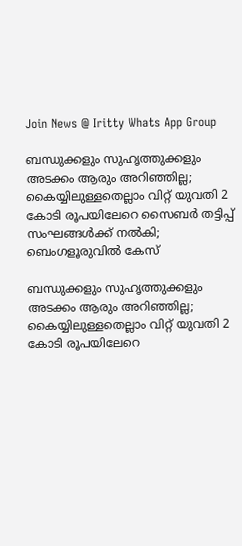Join News @ Iritty Whats App Group

ബന്ധുക്കളും സുഹൃത്തുക്കളും അടക്കം ആരും അറിഞ്ഞില്ല; കൈയ്യിലുള്ളതെല്ലാം വിറ്റ് യുവതി 2 കോടി രൂപയിലേറെ സൈബർ തട്ടിപ്പ് സംഘങ്ങൾക്ക് നൽകി; ബെംഗളൂരുവിൽ കേസ്

ബന്ധുക്കളും സുഹൃത്തുക്കളും അടക്കം ആരും അറിഞ്ഞില്ല; കൈയ്യിലുള്ളതെല്ലാം വിറ്റ് യുവതി 2 കോടി രൂപയിലേറെ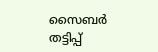സൈബർ തട്ടിപ്പ്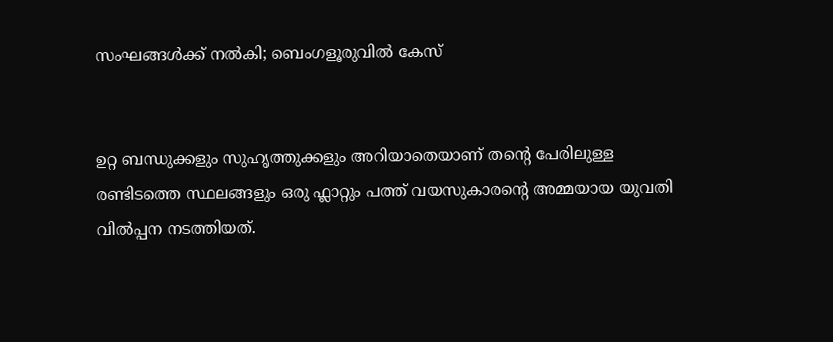സംഘങ്ങൾക്ക് നൽകി; ബെംഗളൂരുവിൽ കേസ്


ഉറ്റ ബന്ധുക്കളും സുഹൃത്തുക്കളും അറിയാതെയാണ് തൻ്റെ പേരിലുള്ള രണ്ടിടത്തെ സ്ഥലങ്ങളും ഒരു ഫ്ലാറ്റും പത്ത് വയസുകാരൻ്റെ അമ്മയായ യുവതി വിൽപ്പന നടത്തിയത്.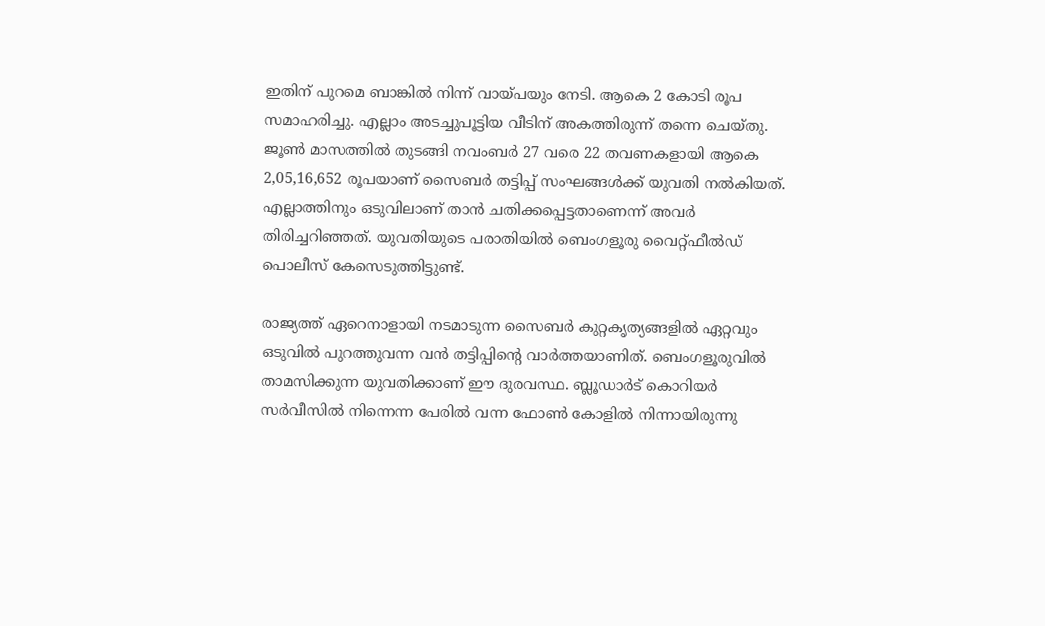ഇതിന് പുറമെ ബാങ്കിൽ നിന്ന് വായ്പയും നേടി. ആകെ 2 കോടി രൂപ സമാഹരിച്ചു. എല്ലാം അടച്ചുപൂട്ടിയ വീടിന് അകത്തിരുന്ന് തന്നെ ചെയ്തു. ജൂൺ മാസത്തിൽ തുടങ്ങി നവംബർ 27 വരെ 22 തവണകളായി ആകെ 2,05,16,652 രൂപയാണ് സൈബർ തട്ടിപ്പ് സംഘങ്ങൾക്ക് യുവതി നൽകിയത്. എല്ലാത്തിനും ഒടുവിലാണ് താൻ ചതിക്കപ്പെട്ടതാണെന്ന് അവർ തിരിച്ചറിഞ്ഞത്. യുവതിയുടെ പരാതിയിൽ ബെംഗളൂരു വൈറ്റ്ഫീൽഡ് പൊലീസ് കേസെടുത്തിട്ടുണ്ട്.

രാജ്യത്ത് ഏറെനാളായി നടമാടുന്ന സൈബർ കുറ്റകൃത്യങ്ങളിൽ ഏറ്റവും ഒടുവിൽ പുറത്തുവന്ന വൻ തട്ടിപ്പിൻ്റെ വാർത്തയാണിത്. ബെംഗളൂരുവിൽ താമസിക്കുന്ന യുവതിക്കാണ് ഈ ദുരവസ്ഥ. ബ്ലൂഡാർട് കൊറിയർ സർവീസിൽ നിന്നെന്ന പേരിൽ വന്ന ഫോൺ കോളിൽ നിന്നായിരുന്നു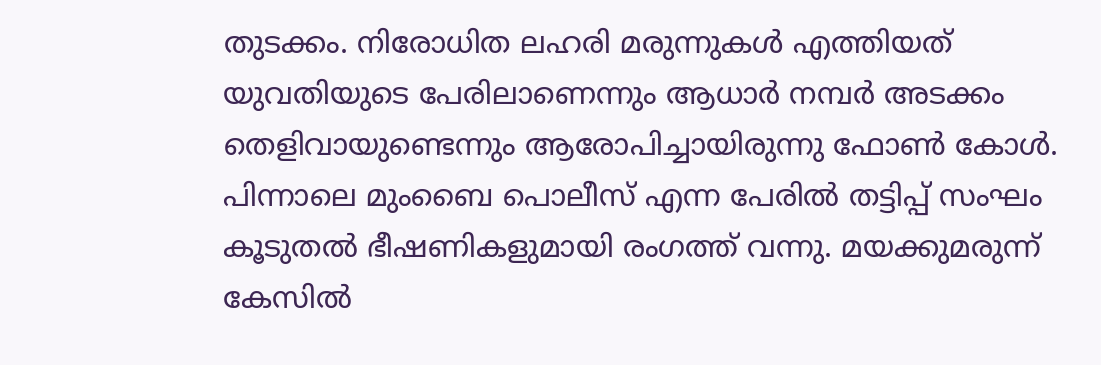തുടക്കം. നിരോധിത ലഹരി മരുന്നുകൾ എത്തിയത് യുവതിയുടെ പേരിലാണെന്നും ആധാർ നമ്പർ അടക്കം തെളിവായുണ്ടെന്നും ആരോപിച്ചായിരുന്നു ഫോൺ കോൾ. പിന്നാലെ മുംബൈ പൊലീസ് എന്ന പേരിൽ തട്ടിപ്പ് സംഘം കൂടുതൽ ഭീഷണികളുമായി രംഗത്ത് വന്നു. മയക്കുമരുന്ന് കേസിൽ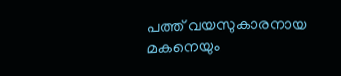പത്ത് വയസുകാരനായ മകനെയും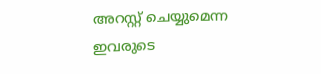അറസ്റ്റ് ചെയ്യുമെന്ന ഇവരുടെ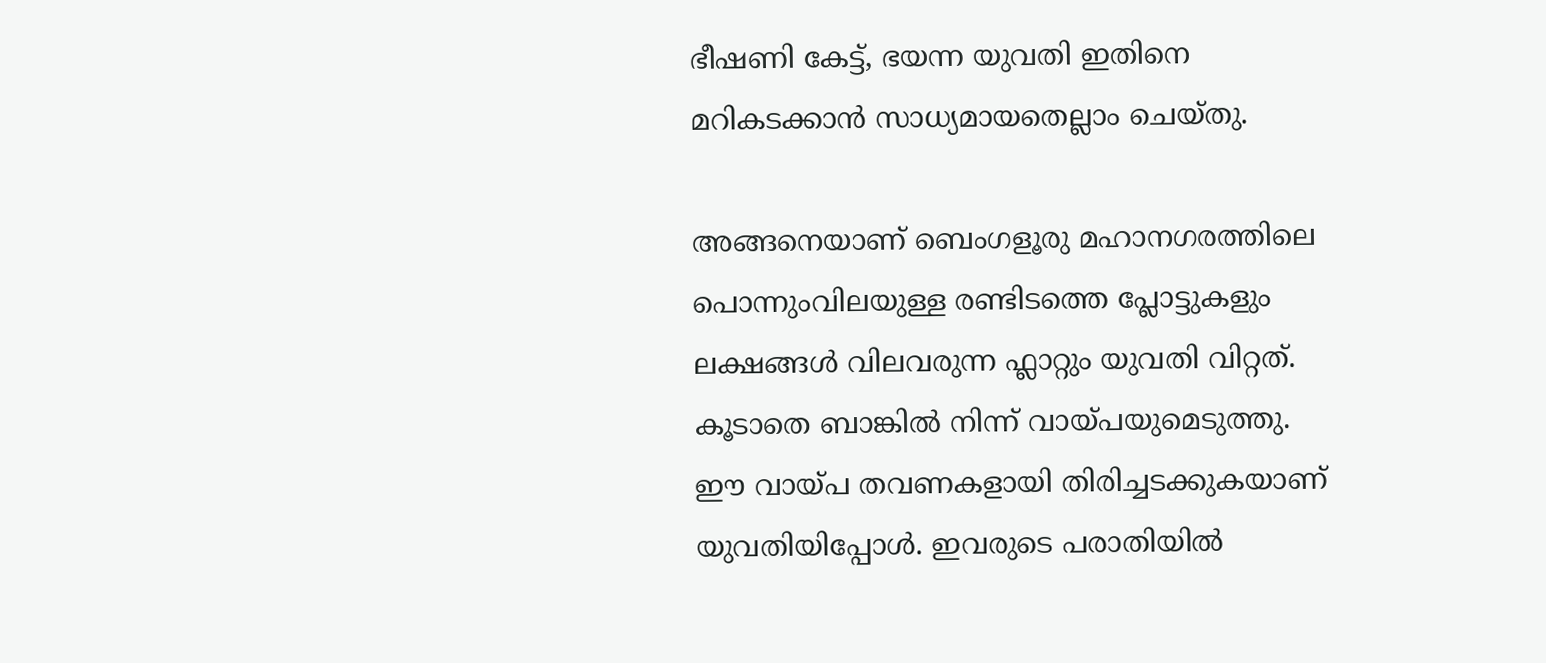ഭീഷണി കേട്ട്, ഭയന്ന യുവതി ഇതിനെ മറികടക്കാൻ സാധ്യമായതെല്ലാം ചെയ്തു.

അങ്ങനെയാണ് ബെംഗളൂരു മഹാനഗരത്തിലെ പൊന്നുംവിലയുള്ള രണ്ടിടത്തെ പ്ലോട്ടുകളും ലക്ഷങ്ങൾ വിലവരുന്ന ഫ്ലാറ്റും യുവതി വിറ്റത്. കൂടാതെ ബാങ്കിൽ നിന്ന് വായ്പയുമെടുത്തു. ഈ വായ്പ തവണകളായി തിരിച്ചടക്കുകയാണ് യുവതിയിപ്പോൾ. ഇവരുടെ പരാതിയിൽ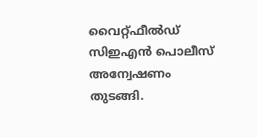വൈറ്റ്ഫീൽഡ് സിഇഎൻ പൊലീസ് അന്വേഷണം തുടങ്ങി.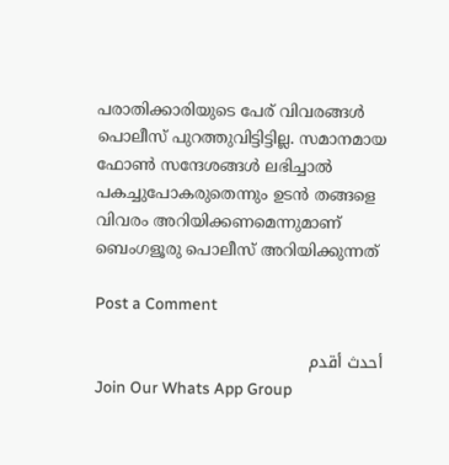പരാതിക്കാരിയുടെ പേര് വിവരങ്ങൾ പൊലീസ് പുറത്തുവിട്ടിട്ടില്ല. സമാനമായ ഫോൺ സന്ദേശങ്ങൾ ലഭിച്ചാൽ പകച്ചുപോകരുതെന്നും ഉടൻ തങ്ങളെ വിവരം അറിയിക്കണമെന്നുമാണ് ബെംഗളൂരു പൊലീസ് അറിയിക്കുന്നത്

Post a Comment

أحدث أقدم
Join Our Whats App Group